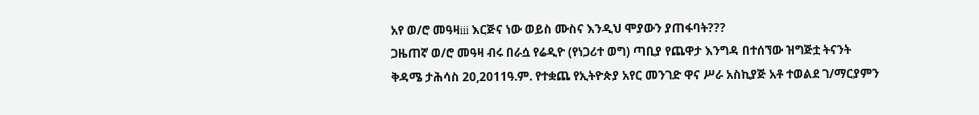አየ ወ/ሮ መዓዛiii እርጅና ነው ወይስ ሙስና እንዲህ ሞያውን ያጠፋባት???
ጋዜጠኛ ወ/ሮ መዓዛ ብሩ በራሷ የሬዲዮ (የነጋሪተ ወግ) ጣቢያ የጨዋታ እንግዳ በተሰኘው ዝግጅቷ ትናንት ቅዳሜ ታሕሳስ 20,2011ዓ.ም. የተቋጨ የኢትዮጵያ አየር መንገድ ዋና ሥራ አስኪያጅ አቶ ተወልደ ገ/ማርያምን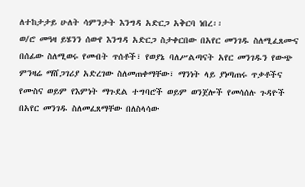ለተከታታይ ሁለት ሳምንታት እንግዳ አድርጋ አቅርባ ነበረ፡፡
ወ/ሮ መዓዛ ይሄንን ሰውየ እንግዳ አድርጋ ስታቀርበው በአየር መንገዱ ስለሚፈጸሙና በሰፊው ስለሚወሩ የመብት ጥሰቶች፣ የወያኔ ባለሥልጣናት አየር መንገዱን የውጭ ምንዛሬ ማሸጋገሪያ አድረገው ስለመጠቀማቸው፣ ማንነት ላይ ያነጣጠሩ ጥቃቶችና የሙስና ወይም የእምነት ማጉደል ተግባሮች ወይም ወንጀሎች የመሳሰሉ ጉዳዮች በአየር መንገዱ ስለመፈጸማቸው በለስላሳው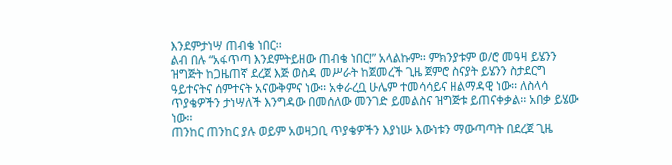እንደምታነሣ ጠብቄ ነበር፡፡
ልብ በሉ “አፋጥጣ እንደምትይዘው ጠብቄ ነበር!” አላልኩም፡፡ ምክንያቱም ወ/ሮ መዓዛ ይሄንን ዝግጅት ከጋዜጠኛ ደረጀ እጅ ወስዳ መሥራት ከጀመረች ጊዜ ጀምሮ ስናያት ይሄንን ስታደርግ ዓይተናትና ሰምተናት አናውቅምና ነው፡፡ አቀራረቧ ሁሌም ተመሳሳይና ዘልማዳዊ ነው፡፡ ለስላሳ ጥያቄዎችን ታነሣለች እንግዳው በመሰለው መንገድ ይመልስና ዝግጅቱ ይጠናቀቃል፡፡ አበቃ ይሄው ነው፡፡
ጠንከር ጠንከር ያሉ ወይም አወዛጋቢ ጥያቄዎችን እያነሡ እውነቱን ማውጣጣት በደረጀ ጊዜ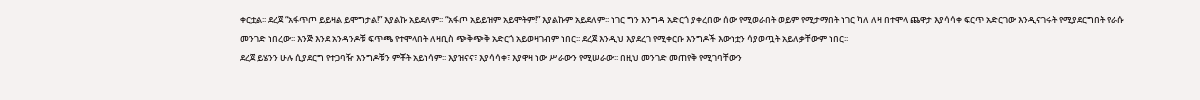ቀርቷል፡፡ ደረጀ “አፋጥጦ ይይዛል ይሞግታል!” እያልኩ አይደለም፡፡ “አፋጦ አይይዝም አይሞትም!” እያልኩም አይደለም፡፡ ነገር ግን እንግዳ አድርጎ ያቀረበው ሰው የሚወራበት ወይም የሚታማበት ነገር ካለ ለዛ በተሞላ ጨዋታ እያሳሳቀ ፍርጥ አድርገው እንዲናገሩት የሚያደርግበት የራሱ መንገድ ነበረው፡፡ እንጅ እንደ አንዳንዶቹ ፍጥጫ የተሞላበት ለዛቢስ ጭቅጭቅ አድርጎ አይወዛገብም ነበር፡፡ ደረጀ እንዲህ እያደረገ የሚቀርቡ እንግዶች እውነቷን ሳያወጧት አይለቃቸውም ነበር፡፡
ደረጀ ይሄንን ሁሉ ሲያደርግ የተጋባዥ እንግዶቹን ምቾት አይነሳም፡፡ እያዝናና፣ እያሳሳቀ፣ እያዋዛ ነው ሥራውን የሚሠራው፡፡ በዚህ መንገድ መጠየቅ የሚገባቸውን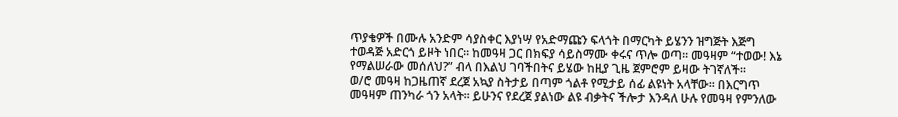ጥያቄዎች በሙሉ አንድም ሳያስቀር እያነሣ የአድማጩን ፍላጎት በማርካት ይሄንን ዝግጅት እጅግ ተወዳጅ አድርጎ ይዞት ነበር፡፡ ከመዓዛ ጋር በክፍያ ሳይስማሙ ቀሩና ጥሎ ወጣ፡፡ መዓዛም “ተወው! እኔ የማልሠራው መሰለህ?” ብላ በእልህ ገባችበትና ይሄው ከዚያ ጊዜ ጀምሮም ይዛው ትገኛለች፡፡
ወ/ሮ መዓዛ ከጋዜጠኛ ደረጀ አኳያ ስትታይ በጣም ጎልቶ የሚታይ ሰፊ ልዩነት አላቸው፡፡ በእርግጥ መዓዛም ጠንካራ ጎን አላት፡፡ ይሁንና የደረጀ ያልነው ልዩ ብቃትና ችሎታ እንዳለ ሁሉ የመዓዛ የምንለው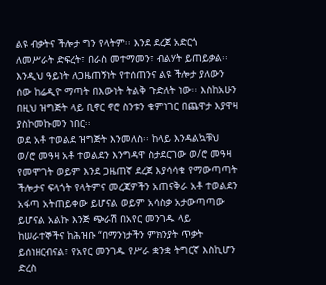ልዩ ብቃትና ችሎታ ግን የላትም፡፡ እንደ ደረጀ አድርጎ ለመሥራት ድፍረት፣ በራስ መተማመን፣ ብልሃት ይጠይቃል፡፡ እንዲህ ዓይነት ለጋዜጠኝነት የተሰጠንና ልዩ ችሎታ ያለውን ሰው ከሬዲዮ ማጣት በእውነት ትልቅ ጉድለት ነው፡፡ እስከአሁን በዚህ ዝግጅት ላይ ቢኖር ኖሮ ስንቱን ቁምነገር በጨዋታ እያዋዛ ያስኮመኩመን ነበር፡፡
ወደ አቶ ተወልደ ዝግጅት እንመለስ፡፡ ከላይ እንዳልኳቹህ ወ/ሮ መዓዛ አቶ ተወልደን እንግዳዋ ስታደርገው ወ/ሮ መዓዛ የመሞገት ወይም እንደ ጋዜጠኛ ደረጀ እያሳሳቁ የማውጣጣት ችሎታና ፍላጎት የላትምና መረጃዎችን አጠናቅራ አቶ ተወልደን አፋጣ አትጠይቀው ይሆናል ወይም አሳስቃ አታውጣጣው ይሆናል አልኩ እንጅ ጭራሽ በአየር መንገዱ ላይ ከሠራተኞችና ከሕዝቡ “በማንነታችን ምክንያት ጥቃት ይሰነዘርብናል፣ የአየር መንገዱ የሥራ ቋንቋ ትግርኛ እስኪሆን ድረስ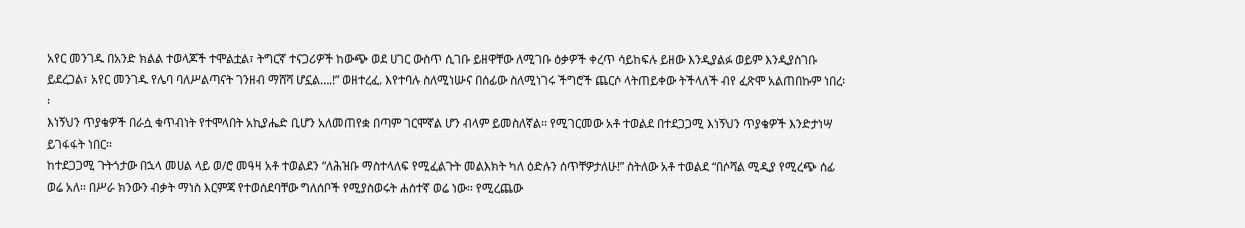አየር መንገዱ በአንድ ክልል ተወላጆች ተሞልቷል፣ ትግርኛ ተናጋሪዎች ከውጭ ወደ ሀገር ውስጥ ሲገቡ ይዘዋቸው ለሚገቡ ዕቃዎች ቀረጥ ሳይከፍሉ ይዘው እንዲያልፉ ወይም እንዲያስገቡ ይደረጋል፣ አየር መንገዱ የሌባ ባለሥልጣናት ገንዘብ ማሸሻ ሆኗል….!” ወዘተረፈ. እየተባሉ ስለሚነሡና በሰፊው ስለሚነገሩ ችግሮች ጨርሶ ላትጠይቀው ትችላለች ብየ ፈጽሞ አልጠበኩም ነበረ፡፡
እነኝህን ጥያቄዎች በራሷ ቁጥብነት የተሞላበት አኪያሔድ ቢሆን አለመጠየቋ በጣም ገርሞኛል ሆን ብላም ይመስለኛል፡፡ የሚገርመው አቶ ተወልደ በተደጋጋሚ እነኝህን ጥያቄዎች እንድታነሣ ይገፋፋት ነበር፡፡
ከተደጋጋሚ ጉትጎታው በኋላ መሀል ላይ ወ/ሮ መዓዛ አቶ ተወልደን “ለሕዝቡ ማስተላለፍ የሚፈልጉት መልእክት ካለ ዕድሉን ሰጥቸዎታለሁ!” ስትለው አቶ ተወልደ “በሶሻል ሚዲያ የሚረጭ ሰፊ ወሬ አለ፡፡ በሥራ ክንውን ብቃት ማነስ እርምጃ የተወሰደባቸው ግለሰቦች የሚያስወሩት ሐሰተኛ ወሬ ነው፡፡ የሚረጨው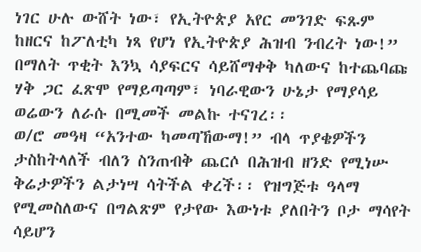ነገር ሁሉ ውሸት ነው፣ የኢትዮጵያ አየር መንገድ ፍጹም ከዘርና ከፖለቲካ ነጻ የሆነ የኢትዮጵያ ሕዝብ ንብረት ነው!” በማለት ጥቂት እንኳ ሳያፍርና ሳይሸማቀቅ ካለውና ከተጨባጩ ሃቅ ጋር ፈጽሞ የማይጣጣም፣ ነባራዊውን ሁኔታ የማያሳይ ወሬውን ለራሱ በሚመች መልኩ ተናገረ፡፡
ወ/ሮ መዓዛ “አንተው ካመጣኸውማ!” ብላ ጥያቄዎችን ታስከትላለች ብለን ስንጠብቅ ጨርሶ በሕዝብ ዘንድ የሚነሡ ቅሬታዎችን ልታነሣ ሳትችል ቀረች፡፡ የዝግጅቱ ዓላማ የሚመስለውና በግልጽም የታየው እውነቱ ያለበትን ቦታ ማሳየት ሳይሆን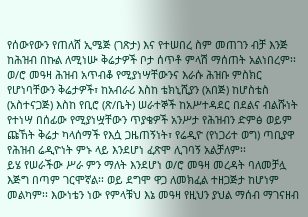የሰውየውን የጠለሸ ኢሜጅ (ገጽታ) እና የተሠበረ ስም መጠገን ብቻ እንጅ ከሕዝብ በኩል ለሚነሡ ቅሬታዎች ቦታ ሰጥቶ ምላሽ ማሰጠት አልነበረም፡፡
ወ/ሮ መዓዛ ሕዝብ አጥብቆ የሚያነሣቸውንና እራሱ ሕዝቡ ምስክር የሆነባቸውን ቅሬታዎች፣ ከአብራሪ እስከ ቴክኒሺያን (አበጅ) ከሆስቴስ (አስተናጋጅ) እስከ የቢሮ (ጽ/ቤት) ሠራተኞች ከአሥተዳደር በደልና ብልሹነት የተነሣ በሰፊው የሚያነሧቸውን ጥያቄዎች አንሥታ የሕዝብን ድምፅ ወይም ጩኸት ቅሬታ ካላሰማች የእሷ ጋዜጠኝነት፣ የሬዲዮ (የነጋሪተ ወግ) ጣቢያዋ የሕዝብ ሬዲዮነት ምኑ ላይ እንደሆነ ፈጽሞ ሊገባኝ አልቻለም፡፡
ይሄ የሠራችው ሥራ ምን ማለት እንደሆነ ወ/ሮ መዓዛ መረዳት ባለመቻሏ እጅግ በጣም ገርሞኛል፡፡ ወይ ደግሞ ዋጋ ለመክፈል ተዘጋጅታ ከሆነም መልካም፡፡ እውነቴን ነው የምላቹህ እኔ መዓዛ የዚህን ያህል ማሰብ ማገናዘብ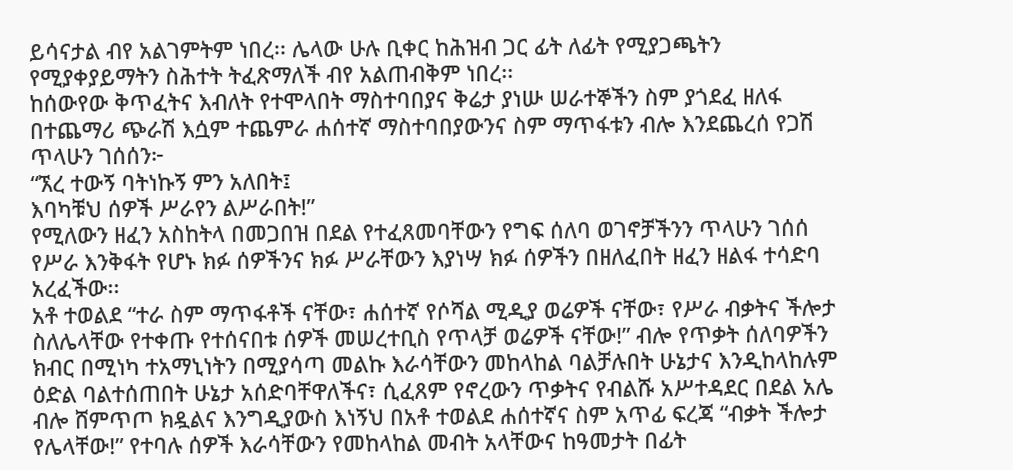ይሳናታል ብየ አልገምትም ነበረ፡፡ ሌላው ሁሉ ቢቀር ከሕዝብ ጋር ፊት ለፊት የሚያጋጫትን የሚያቀያይማትን ስሕተት ትፈጽማለች ብየ አልጠብቅም ነበረ፡፡
ከሰውየው ቅጥፈትና እብለት የተሞላበት ማስተባበያና ቅሬታ ያነሡ ሠራተኞችን ስም ያጎደፈ ዘለፋ በተጨማሪ ጭራሽ እሷም ተጨምራ ሐሰተኛ ማስተባበያውንና ስም ማጥፋቱን ብሎ እንደጨረሰ የጋሽ ጥላሁን ገሰሰን፦
“ኧረ ተውኝ ባትነኩኝ ምን አለበት፤
እባካቹህ ሰዎች ሥራየን ልሥራበት!”
የሚለውን ዘፈን አስከትላ በመጋበዝ በደል የተፈጸመባቸውን የግፍ ሰለባ ወገኖቻችንን ጥላሁን ገሰሰ የሥራ እንቅፋት የሆኑ ክፉ ሰዎችንና ክፉ ሥራቸውን እያነሣ ክፉ ሰዎችን በዘለፈበት ዘፈን ዘልፋ ተሳድባ አረፈችው፡፡
አቶ ተወልደ “ተራ ስም ማጥፋቶች ናቸው፣ ሐሰተኛ የሶሻል ሚዲያ ወሬዎች ናቸው፣ የሥራ ብቃትና ችሎታ ስለሌላቸው የተቀጡ የተሰናበቱ ሰዎች መሠረተቢስ የጥላቻ ወሬዎች ናቸው!” ብሎ የጥቃት ሰለባዎችን ክብር በሚነካ ተአማኒነትን በሚያሳጣ መልኩ እራሳቸውን መከላከል ባልቻሉበት ሁኔታና እንዲከላከሉም ዕድል ባልተሰጠበት ሁኔታ አሰድባቸዋለችና፣ ሲፈጸም የኖረውን ጥቃትና የብልሹ አሥተዳደር በደል አሌ ብሎ ሸምጥጦ ክዷልና እንግዲያውስ እነኝህ በአቶ ተወልደ ሐሰተኛና ስም አጥፊ ፍረጃ “ብቃት ችሎታ የሌላቸው!” የተባሉ ሰዎች እራሳቸውን የመከላከል መብት አላቸውና ከዓመታት በፊት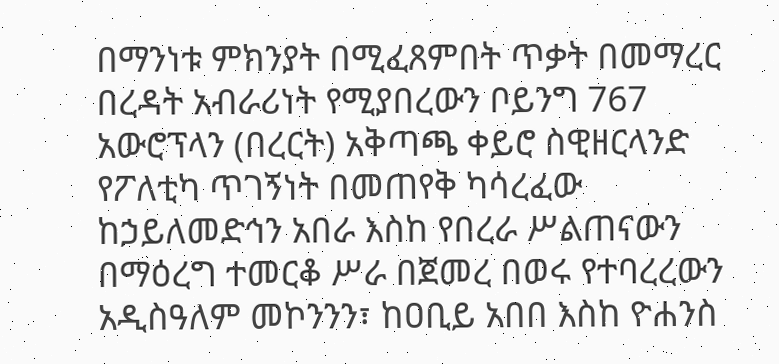በማንነቱ ምክንያት በሚፈጸምበት ጥቃት በመማረር በረዳት አብራሪነት የሚያበረውን ቦይንግ 767 አውሮፕላን (በረርት) አቅጣጫ ቀይሮ ስዊዘርላንድ የፖለቲካ ጥገኝነት በመጠየቅ ካሳረፈው ከኃይለመድኅን አበራ እስከ የበረራ ሥልጠናውን በማዕረግ ተመርቆ ሥራ በጀመረ በወሩ የተባረረውን አዲስዓለም መኮንንን፣ ከዐቢይ አበበ እስከ ዮሐንስ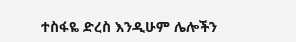ተስፋዬ ድረስ እንዲሁም ሌሎችን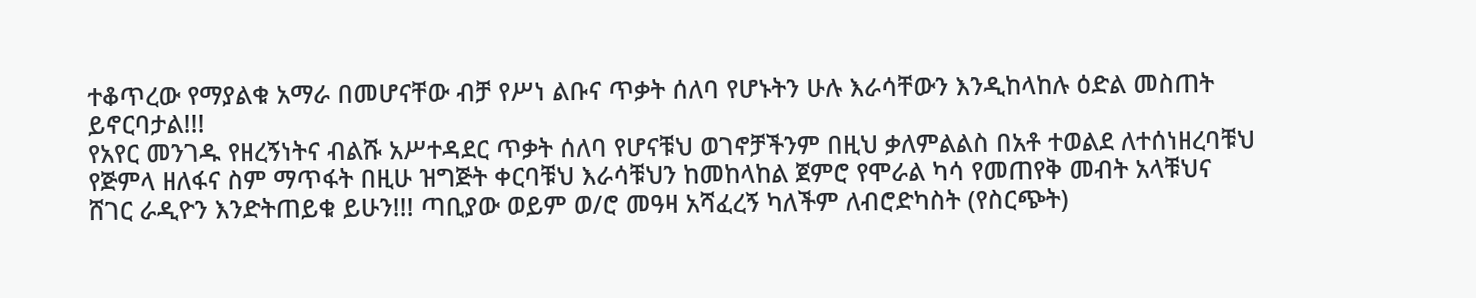ተቆጥረው የማያልቁ አማራ በመሆናቸው ብቻ የሥነ ልቡና ጥቃት ሰለባ የሆኑትን ሁሉ እራሳቸውን እንዲከላከሉ ዕድል መስጠት ይኖርባታል!!!
የአየር መንገዱ የዘረኝነትና ብልሹ አሥተዳደር ጥቃት ሰለባ የሆናቹህ ወገኖቻችንም በዚህ ቃለምልልስ በአቶ ተወልደ ለተሰነዘረባቹህ የጅምላ ዘለፋና ስም ማጥፋት በዚሁ ዝግጅት ቀርባቹህ እራሳቹህን ከመከላከል ጀምሮ የሞራል ካሳ የመጠየቅ መብት አላቹህና ሸገር ራዲዮን እንድትጠይቁ ይሁን!!! ጣቢያው ወይም ወ/ሮ መዓዛ አሻፈረኝ ካለችም ለብሮድካስት (የስርጭት)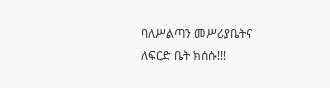ባለሥልጣን መሥሪያቤትና ለፍርድ ቤት ክሰሱ!!!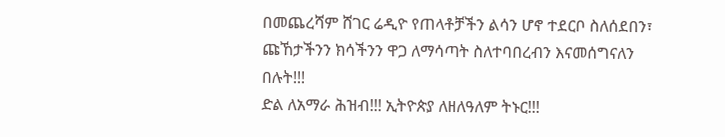በመጨረሻም ሸገር ሬዲዮ የጠላቶቻችን ልሳን ሆኖ ተደርቦ ስለሰደበን፣ ጩኸታችንን ክሳችንን ዋጋ ለማሳጣት ስለተባበረብን እናመሰግናለን በሉት!!!
ድል ለአማራ ሕዝብ!!! ኢትዮጵያ ለዘለዓለም ትኑር!!!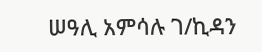ሠዓሊ አምሳሉ ገ/ኪዳን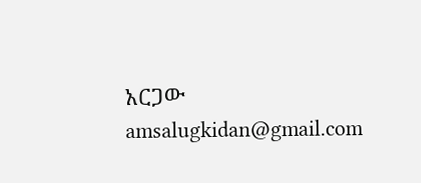አርጋው
amsalugkidan@gmail.com